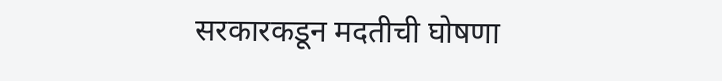सरकारकडून मदतीची घोषणा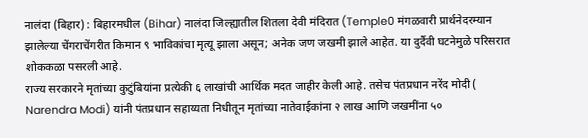नालंदा (बिहार) : बिहारमधील (Bihar) नालंदा जिल्ह्यातील शितला देवी मंदिरात (Temple0 मंगळवारी प्रार्थनेदरम्यान झालेल्या चेंगराचेंगरीत किमान ९ भाविकांचा मृत्यू झाला असून; अनेक जण जखमी झाले आहेत. या दुर्दैवी घटनेमुळे परिसरात शोककळा पसरली आहे.
राज्य सरकारने मृतांच्या कुटुंबियांना प्रत्येकी ६ लाखांची आर्थिक मदत जाहीर केली आहे. तसेच पंतप्रधान नरेंद मोदी ( Narendra Modi) यांनी पंतप्रधान सहाय्यता निधीतून मृतांच्या नातेवाईकांना २ लाख आणि जखमींना ५०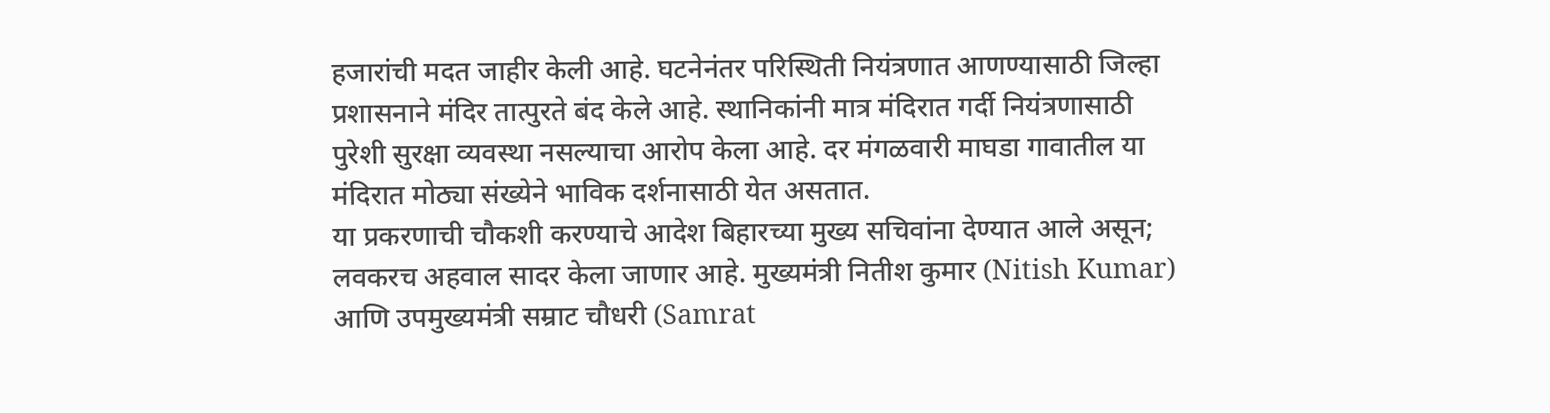हजारांची मदत जाहीर केली आहे. घटनेनंतर परिस्थिती नियंत्रणात आणण्यासाठी जिल्हा प्रशासनाने मंदिर तात्पुरते बंद केले आहे. स्थानिकांनी मात्र मंदिरात गर्दी नियंत्रणासाठी पुरेशी सुरक्षा व्यवस्था नसल्याचा आरोप केला आहे. दर मंगळवारी माघडा गावातील या मंदिरात मोठ्या संख्येने भाविक दर्शनासाठी येत असतात.
या प्रकरणाची चौकशी करण्याचे आदेश बिहारच्या मुख्य सचिवांना देण्यात आले असून; लवकरच अहवाल सादर केला जाणार आहे. मुख्यमंत्री नितीश कुमार (Nitish Kumar) आणि उपमुख्यमंत्री सम्राट चौधरी (Samrat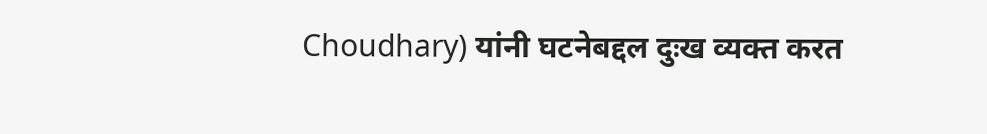Choudhary) यांनी घटनेबद्दल दुःख व्यक्त करत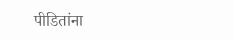पीडितांना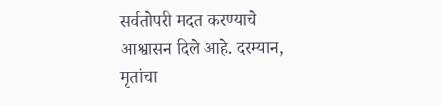सर्वतोपरी मदत करण्याचे आश्वासन दिले आहे. दरम्यान, मृतांचा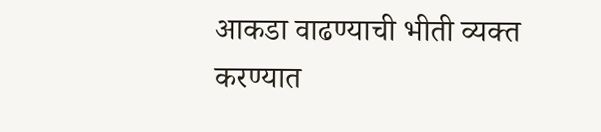आकडा वाढण्याची भीती व्यक्त करण्यात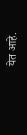येत आहे.